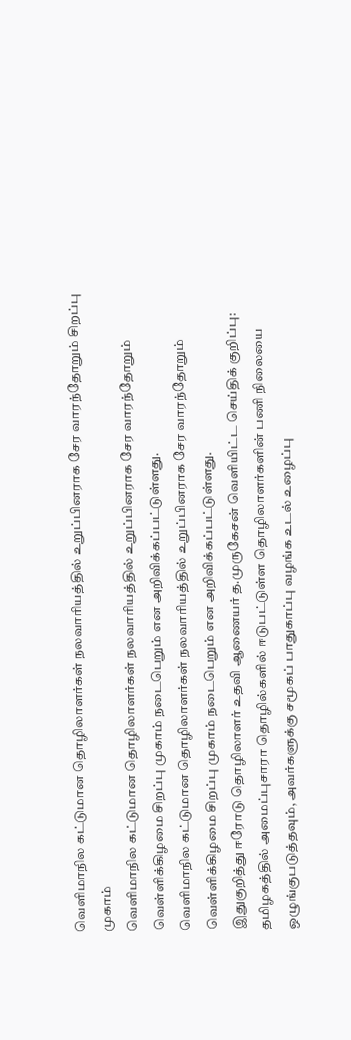வெளிமாநில கட்டுமான தொழிலாளர்கள் நலவாரியத்தில் உறுப்பினராக சேர வாரந்தோறும் சிறப்பு முகாம்
வெளிமாநில கட்டுமான தொழிலாளர்கள் நலவாரியத்தில் உறுப்பினராக சேர வாரந்தோறும் வெள்ளிக்கிழமை சிறப்பு முகாம் நடைபெறும் என அறிவிக்கப்பட்டுள்ளது.
வெளிமாநில கட்டுமான தொழிலாளர்கள் நலவாரியத்தில் உறுப்பினராக சேர வாரந்தோறும் வெள்ளிக்கிழமை சிறப்பு முகாம் நடைபெறும் என அறிவிக்கப்பட்டுள்ளது.
இதுகுறித்து ஈரோடு தொழிலாளர் உதவி ஆணையர் த.முருகேசன் வெளியிட்ட செய்திக் குறிப்பு:
தமிழகத்தில் அமைப்புசாரா தொழில்களில் ஈடுபட்டுள்ள தொழிலாளர்களின் பணி நிலையை ஒழுங்குபடுத்தவும், அவர்களுக்கு சமூகப் பாதுகாப்பு வழங்க உடல் உழைப்பு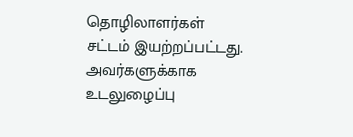தொழிலாளர்கள் சட்டம் இயற்றப்பட்டது. அவர்களுக்காக உடலுழைப்பு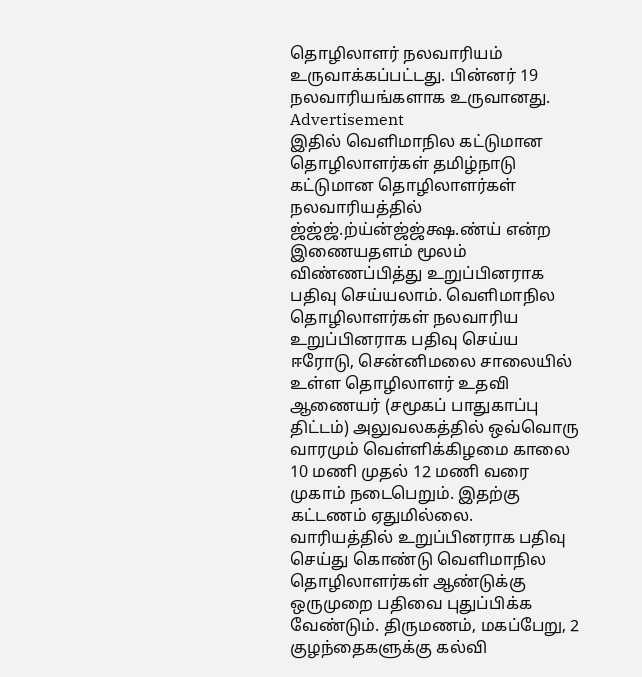தொழிலாளர் நலவாரியம் உருவாக்கப்பட்டது. பின்னர் 19 நலவாரியங்களாக உருவானது.
Advertisement
இதில் வெளிமாநில கட்டுமான தொழிலாளர்கள் தமிழ்நாடு கட்டுமான தொழிலாளர்கள் நலவாரியத்தில் ஜ்ஜ்ஜ்.ற்ய்ன்ஜ்ஜ்க்ஷ.ண்ய் என்ற இணையதளம் மூலம் விண்ணப்பித்து உறுப்பினராக பதிவு செய்யலாம். வெளிமாநில தொழிலாளர்கள் நலவாரிய உறுப்பினராக பதிவு செய்ய ஈரோடு, சென்னிமலை சாலையில் உள்ள தொழிலாளர் உதவி ஆணையர் (சமூகப் பாதுகாப்பு திட்டம்) அலுவலகத்தில் ஒவ்வொரு வாரமும் வெள்ளிக்கிழமை காலை 10 மணி முதல் 12 மணி வரை முகாம் நடைபெறும். இதற்கு கட்டணம் ஏதுமில்லை.
வாரியத்தில் உறுப்பினராக பதிவு செய்து கொண்டு வெளிமாநில தொழிலாளர்கள் ஆண்டுக்கு ஒருமுறை பதிவை புதுப்பிக்க வேண்டும். திருமணம், மகப்பேறு, 2 குழந்தைகளுக்கு கல்வி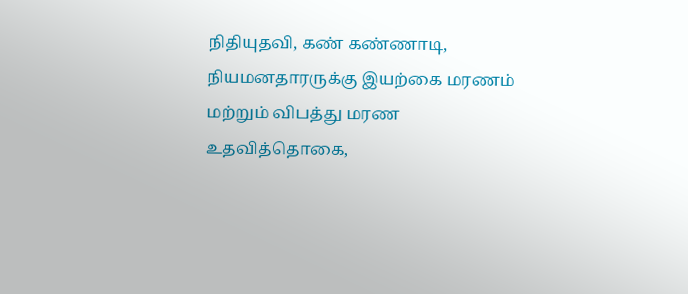நிதியுதவி, கண் கண்ணாடி, நியமனதாரருக்கு இயற்கை மரணம் மற்றும் விபத்து மரண உதவித்தொகை,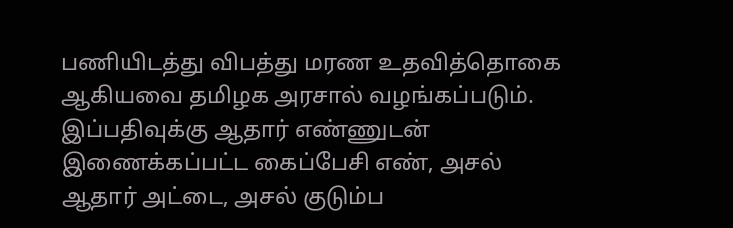பணியிடத்து விபத்து மரண உதவித்தொகை ஆகியவை தமிழக அரசால் வழங்கப்படும்.
இப்பதிவுக்கு ஆதார் எண்ணுடன் இணைக்கப்பட்ட கைப்பேசி எண், அசல் ஆதார் அட்டை, அசல் குடும்ப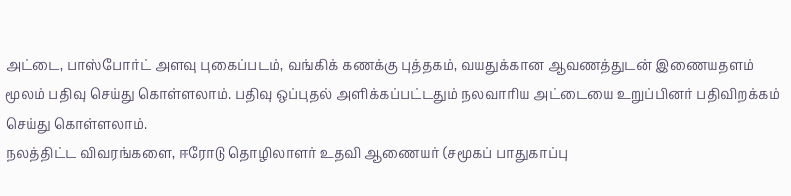அட்டை, பாஸ்போர்ட் அளவு புகைப்படம், வங்கிக் கணக்கு புத்தகம், வயதுக்கான ஆவணத்துடன் இணையதளம் மூலம் பதிவு செய்து கொள்ளலாம். பதிவு ஒப்புதல் அளிக்கப்பட்டதும் நலவாரிய அட்டையை உறுப்பினர் பதிவிறக்கம் செய்து கொள்ளலாம்.
நலத்திட்ட விவரங்களை, ஈரோடு தொழிலாளர் உதவி ஆணையர் (சமூகப் பாதுகாப்பு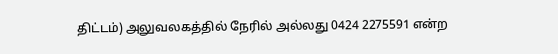திட்டம்) அலுவலகத்தில் நேரில் அல்லது 0424 2275591 என்ற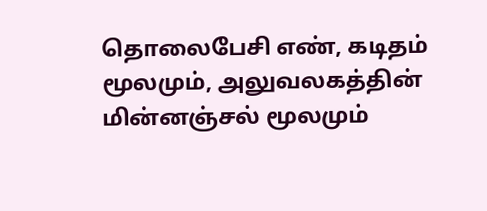தொலைபேசி எண், கடிதம் மூலமும், அலுவலகத்தின் மின்னஞ்சல் மூலமும்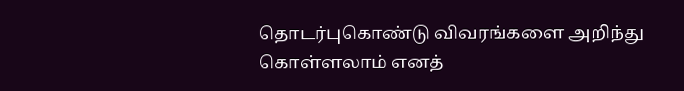தொடர்புகொண்டு விவரங்களை அறிந்து கொள்ளலாம் எனத்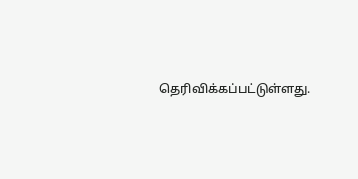தெரிவிக்கப்பட்டுள்ளது.